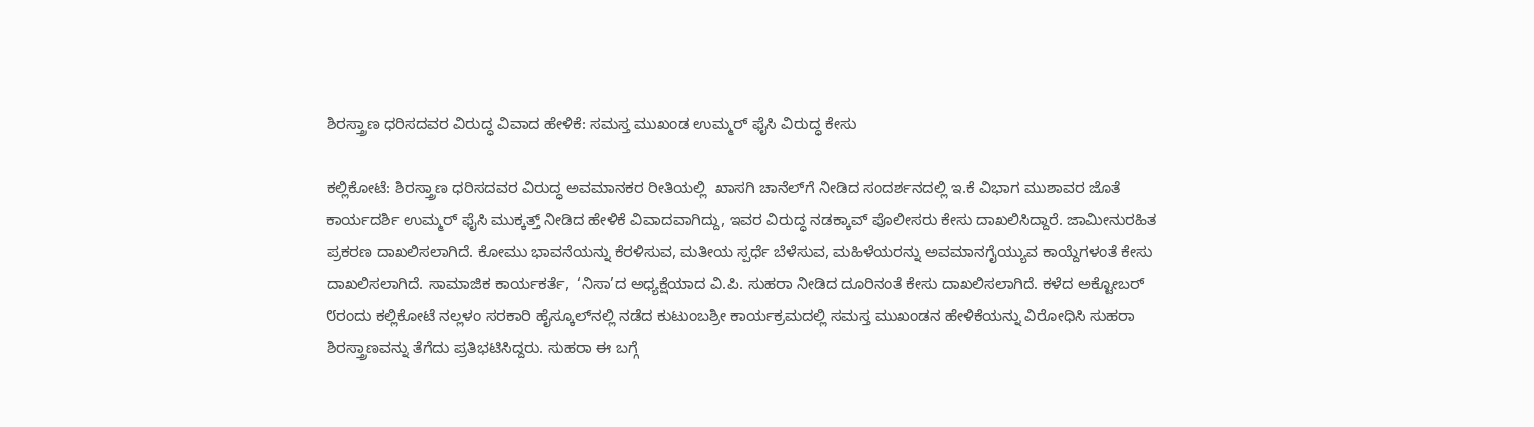ಶಿರಸ್ತ್ರಾಣ ಧರಿಸದವರ ವಿರುದ್ಧ ವಿವಾದ ಹೇಳಿಕೆ: ಸಮಸ್ತ ಮುಖಂಡ ಉಮ್ಮರ್ ಫೈಸಿ ವಿರುದ್ಧ ಕೇಸು

ಕಲ್ಲಿಕೋಟೆ: ಶಿರಸ್ತ್ರಾಣ ಧರಿಸದವರ ವಿರುದ್ಧ ಅವಮಾನಕರ ರೀತಿಯಲ್ಲಿ  ಖಾಸಗಿ ಚಾನೆಲ್‌ಗೆ ನೀಡಿದ ಸಂದರ್ಶನದಲ್ಲಿ ಇ.ಕೆ ವಿಭಾಗ ಮುಶಾವರ ಜೊತೆ ಕಾರ್ಯದರ್ಶಿ ಉಮ್ಮರ್ ಫೈಸಿ ಮುಕ್ಕತ್ತ್ ನೀಡಿದ ಹೇಳಿಕೆ ವಿವಾದವಾಗಿದ್ದು, ಇವರ ವಿರುದ್ಧ ನಡಕ್ಕಾವ್ ಪೊಲೀಸರು ಕೇಸು ದಾಖಲಿಸಿದ್ದಾರೆ. ಜಾಮೀನುರಹಿತ ಪ್ರಕರಣ ದಾಖಲಿಸಲಾಗಿದೆ. ಕೋಮು ಭಾವನೆಯನ್ನು ಕೆರಳಿಸುವ, ಮತೀಯ ಸ್ಪರ್ಧೆ ಬೆಳೆಸುವ, ಮಹಿಳೆಯರನ್ನು ಅವಮಾನಗೈಯ್ಯುವ ಕಾಯ್ದೆಗಳಂತೆ ಕೇಸು ದಾಖಲಿಸಲಾಗಿದೆ. ಸಾಮಾಜಿಕ ಕಾರ್ಯಕರ್ತೆ,  ‘ನಿಸಾ’ದ ಅಧ್ಯಕ್ಷೆಯಾದ ವಿ.ಪಿ. ಸುಹರಾ ನೀಡಿದ ದೂರಿನಂತೆ ಕೇಸು ದಾಖಲಿಸಲಾಗಿದೆ. ಕಳೆದ ಅಕ್ಟೋಬರ್ ೮ರಂದು ಕಲ್ಲಿಕೋಟೆ ನಲ್ಲಳಂ ಸರಕಾರಿ ಹೈಸ್ಕೂಲ್‌ನಲ್ಲಿ ನಡೆದ ಕುಟುಂಬಶ್ರೀ ಕಾರ್ಯಕ್ರಮದಲ್ಲಿ ಸಮಸ್ತ ಮುಖಂಡನ ಹೇಳಿಕೆಯನ್ನು ವಿರೋಧಿಸಿ ಸುಹರಾ ಶಿರಸ್ತ್ರಾಣವನ್ನು ತೆಗೆದು ಪ್ರತಿಭಟಿಸಿದ್ದರು. ಸುಹರಾ ಈ ಬಗ್ಗೆ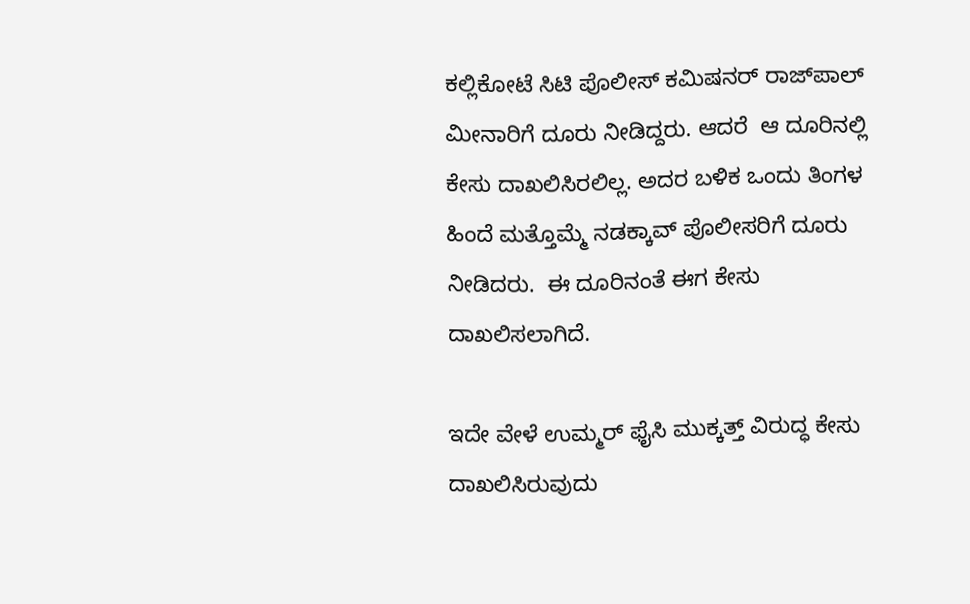ಕಲ್ಲಿಕೋಟೆ ಸಿಟಿ ಪೊಲೀಸ್ ಕಮಿಷನರ್ ರಾಜ್‌ಪಾಲ್ ಮೀನಾರಿಗೆ ದೂರು ನೀಡಿದ್ದರು. ಆದರೆ  ಆ ದೂರಿನಲ್ಲಿ ಕೇಸು ದಾಖಲಿಸಿರಲಿಲ್ಲ. ಅದರ ಬಳಿಕ ಒಂದು ತಿಂಗಳ ಹಿಂದೆ ಮತ್ತೊಮ್ಮೆ ನಡಕ್ಕಾವ್ ಪೊಲೀಸರಿಗೆ ದೂರು ನೀಡಿದರು.  ಈ ದೂರಿನಂತೆ ಈಗ ಕೇಸು ದಾಖಲಿಸಲಾಗಿದೆ.

ಇದೇ ವೇಳೆ ಉಮ್ಮರ್ ಫೈಸಿ ಮುಕ್ಕತ್ತ್ ವಿರುದ್ಧ ಕೇಸು ದಾಖಲಿಸಿರುವುದು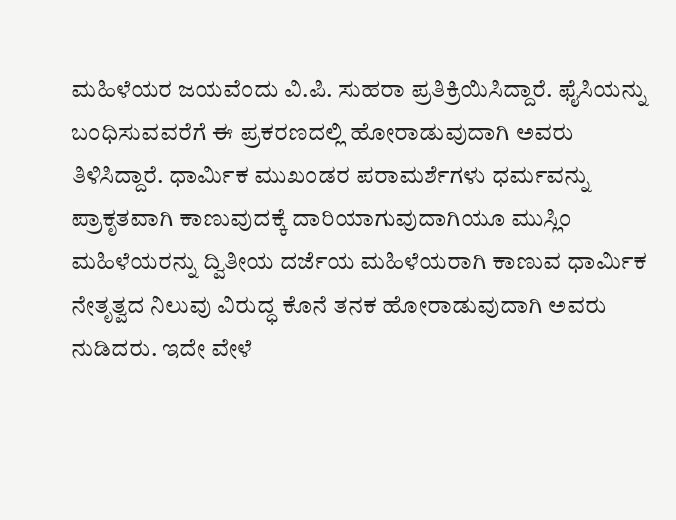ಮಹಿಳೆಯರ ಜಯವೆಂದು ವಿ.ಪಿ. ಸುಹರಾ ಪ್ರತಿಕ್ರಿಯಿಸಿದ್ದಾರೆ. ಫೈಸಿಯನ್ನು ಬಂಧಿಸುವವರೆಗೆ ಈ ಪ್ರಕರಣದಲ್ಲಿ ಹೋರಾಡುವುದಾಗಿ ಅವರು ತಿಳಿಸಿದ್ದಾರೆ. ಧಾರ್ಮಿಕ ಮುಖಂಡರ ಪರಾಮರ್ಶೆಗಳು ಧರ್ಮವನ್ನು ಪ್ರಾಕೃತವಾಗಿ ಕಾಣುವುದಕ್ಕೆ ದಾರಿಯಾಗುವುದಾಗಿಯೂ ಮುಸ್ಲಿಂ ಮಹಿಳೆಯರನ್ನು ದ್ವಿತೀಯ ದರ್ಜೆಯ ಮಹಿಳೆಯರಾಗಿ ಕಾಣುವ ಧಾರ್ಮಿಕ ನೇತೃತ್ವದ ನಿಲುವು ವಿರುದ್ಧ ಕೊನೆ ತನಕ ಹೋರಾಡುವುದಾಗಿ ಅವರು ನುಡಿದರು. ಇದೇ ವೇಳೆ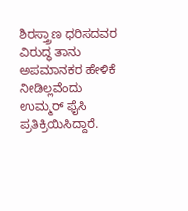ಶಿರಸ್ತ್ರಾಣ ಧರಿಸದವರ ವಿರುದ್ಧ ತಾನು ಅಪಮಾನಕರ ಹೇಳಿಕೆ ನೀಡಿಲ್ಲವೆಂದು ಉಮ್ಮರ್ ಫೈಸಿ ಪ್ರತಿಕ್ರಿಯಿಸಿದ್ದಾರೆ.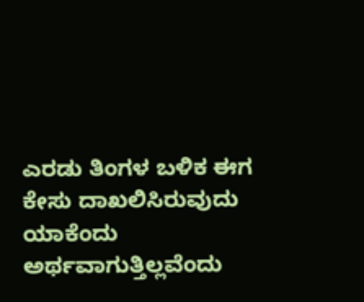ಎರಡು ತಿಂಗಳ ಬಳಿಕ ಈಗ ಕೇಸು ದಾಖಲಿಸಿರುವುದು ಯಾಕೆಂದು ಅರ್ಥವಾಗುತ್ತಿಲ್ಲವೆಂದು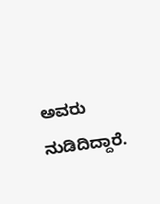ಅವರು ನುಡಿದಿದ್ದಾರೆ.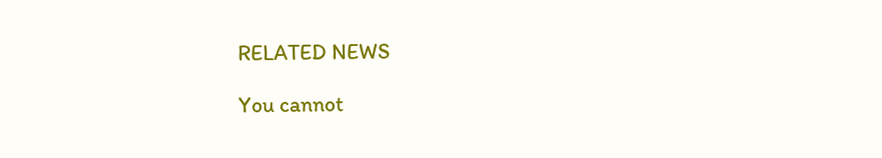RELATED NEWS

You cannot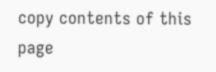copy contents of this page